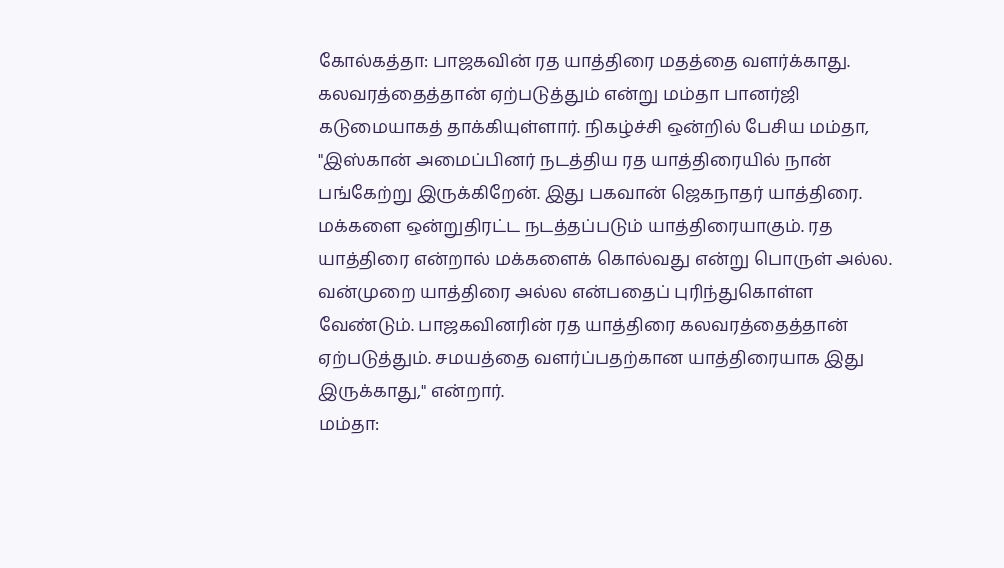கோல்கத்தா: பாஜகவின் ரத யாத்திரை மதத்தை வளர்க்காது. கலவரத்தைத்தான் ஏற்படுத்தும் என்று மம்தா பானர்ஜி கடுமையாகத் தாக்கியுள்ளார். நிகழ்ச்சி ஒன்றில் பேசிய மம்தா, "இஸ்கான் அமைப்பினர் நடத்திய ரத யாத்திரையில் நான் பங்கேற்று இருக்கிறேன். இது பகவான் ஜெகநாதர் யாத்திரை. மக்களை ஒன்றுதிரட்ட நடத்தப்படும் யாத்திரையாகும். ரத யாத்திரை என்றால் மக்களைக் கொல்வது என்று பொருள் அல்ல. வன்முறை யாத்திரை அல்ல என்பதைப் புரிந்துகொள்ள வேண்டும். பாஜகவினரின் ரத யாத்திரை கலவரத்தைத்தான் ஏற்படுத்தும். சமயத்தை வளர்ப்பதற்கான யாத்திரையாக இது இருக்காது," என்றார்.
மம்தா: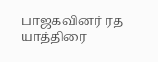பாஜகவினர் ரத யாத்திரை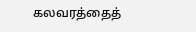கலவரத்தைத்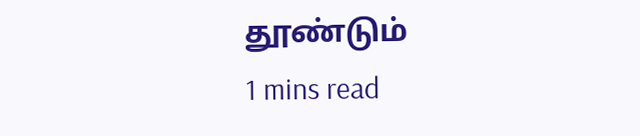தூண்டும்
1 mins read